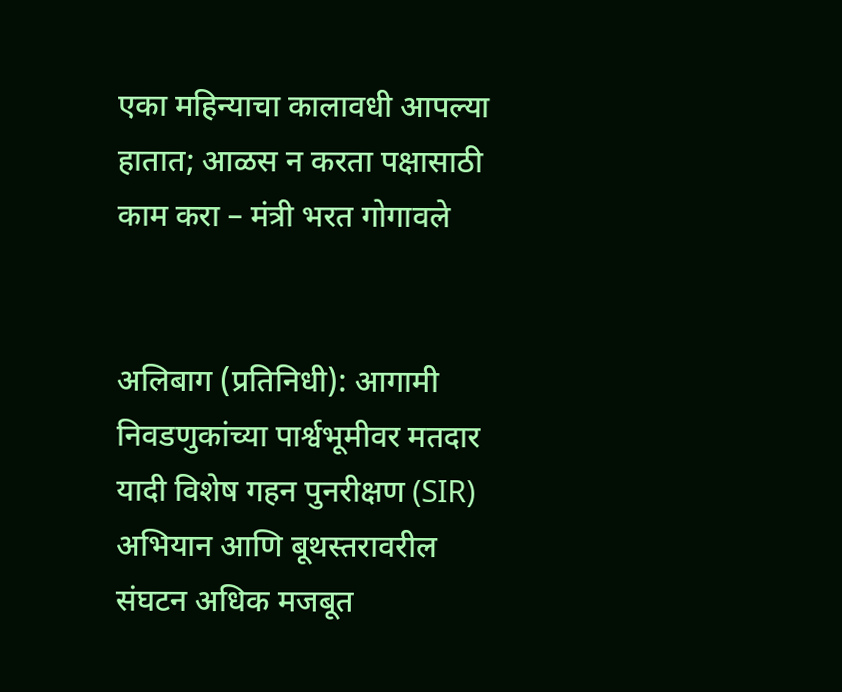एका महिन्याचा कालावधी आपल्या हातात; आळस न करता पक्षासाठी काम करा – मंत्री भरत गोगावले


अलिबाग (प्रतिनिधी): आगामी निवडणुकांच्या पार्श्वभूमीवर मतदार यादी विशेष गहन पुनरीक्षण (SIR) अभियान आणि बूथस्तरावरील संघटन अधिक मजबूत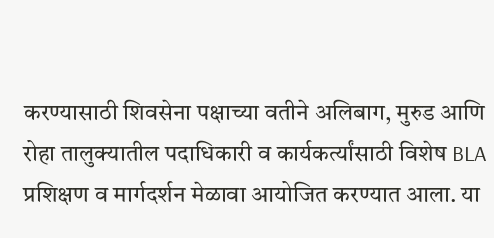करण्यासाठी शिवसेना पक्षाच्या वतीने अलिबाग, मुरुड आणि रोहा तालुक्यातील पदाधिकारी व कार्यकर्त्यांसाठी विशेष BLA प्रशिक्षण व मार्गदर्शन मेळावा आयोजित करण्यात आला. या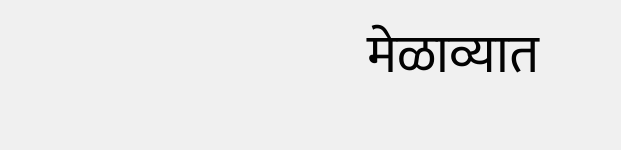मेळाव्यात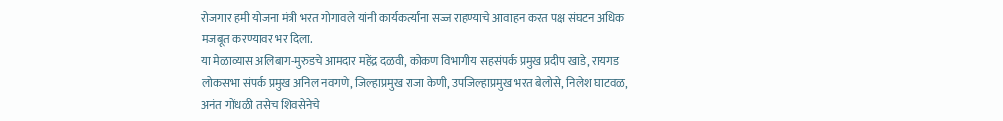रोजगार हमी योजना मंत्री भरत गोगावले यांनी कार्यकर्त्यांना सज्ज राहण्याचे आवाहन करत पक्ष संघटन अधिक मजबूत करण्यावर भर दिला.
या मेळाव्यास अलिबाग-मुरुडचे आमदार महेंद्र दळवी, कोकण विभागीय सहसंपर्क प्रमुख प्रदीप खाडे, रायगड लोकसभा संपर्क प्रमुख अनिल नवगणे, जिल्हाप्रमुख राजा केणी, उपजिल्हाप्रमुख भरत बेलोसे, निलेश घाटवळ, अनंत गोंधळी तसेच शिवसेनेचे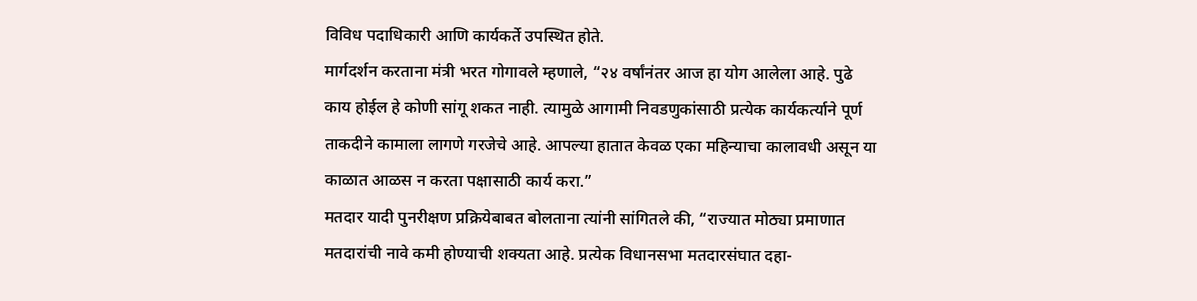विविध पदाधिकारी आणि कार्यकर्ते उपस्थित होते.
मार्गदर्शन करताना मंत्री भरत गोगावले म्हणाले, “२४ वर्षांनंतर आज हा योग आलेला आहे. पुढे काय होईल हे कोणी सांगू शकत नाही. त्यामुळे आगामी निवडणुकांसाठी प्रत्येक कार्यकर्त्याने पूर्ण ताकदीने कामाला लागणे गरजेचे आहे. आपल्या हातात केवळ एका महिन्याचा कालावधी असून या काळात आळस न करता पक्षासाठी कार्य करा.”
मतदार यादी पुनरीक्षण प्रक्रियेबाबत बोलताना त्यांनी सांगितले की, “राज्यात मोठ्या प्रमाणात मतदारांची नावे कमी होण्याची शक्यता आहे. प्रत्येक विधानसभा मतदारसंघात दहा-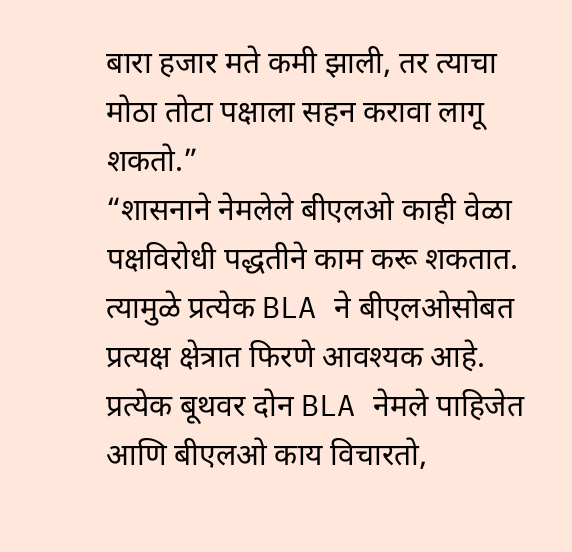बारा हजार मते कमी झाली, तर त्याचा मोठा तोटा पक्षाला सहन करावा लागू शकतो.”
“शासनाने नेमलेले बीएलओ काही वेळा पक्षविरोधी पद्धतीने काम करू शकतात. त्यामुळे प्रत्येक BLA ने बीएलओसोबत प्रत्यक्ष क्षेत्रात फिरणे आवश्यक आहे. प्रत्येक बूथवर दोन BLA नेमले पाहिजेत आणि बीएलओ काय विचारतो,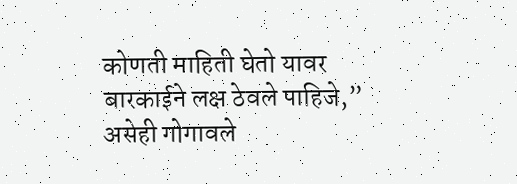कोणती माहिती घेतो यावर बारकाईने लक्ष ठेवले पाहिजे,” असेही गोगावले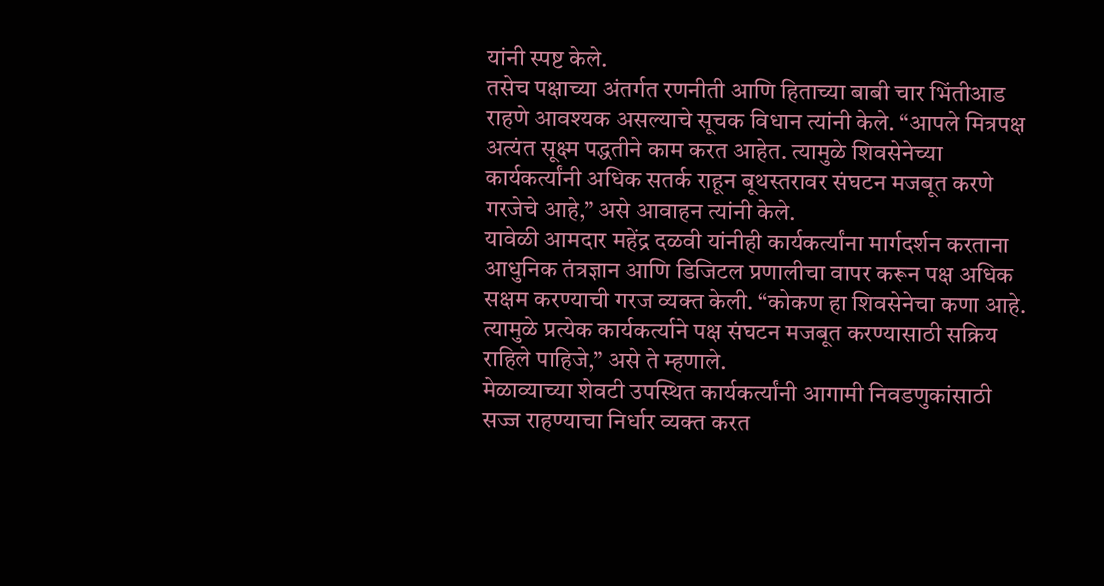यांनी स्पष्ट केले.
तसेच पक्षाच्या अंतर्गत रणनीती आणि हिताच्या बाबी चार भिंतीआड राहणे आवश्यक असल्याचे सूचक विधान त्यांनी केले. “आपले मित्रपक्ष अत्यंत सूक्ष्म पद्धतीने काम करत आहेत. त्यामुळे शिवसेनेच्या कार्यकर्त्यांनी अधिक सतर्क राहून बूथस्तरावर संघटन मजबूत करणे गरजेचे आहे,” असे आवाहन त्यांनी केले.
यावेळी आमदार महेंद्र दळवी यांनीही कार्यकर्त्यांना मार्गदर्शन करताना आधुनिक तंत्रज्ञान आणि डिजिटल प्रणालीचा वापर करून पक्ष अधिक सक्षम करण्याची गरज व्यक्त केली. “कोकण हा शिवसेनेचा कणा आहे. त्यामुळे प्रत्येक कार्यकर्त्याने पक्ष संघटन मजबूत करण्यासाठी सक्रिय राहिले पाहिजे,” असे ते म्हणाले.
मेळाव्याच्या शेवटी उपस्थित कार्यकर्त्यांनी आगामी निवडणुकांसाठी सज्ज राहण्याचा निर्धार व्यक्त करत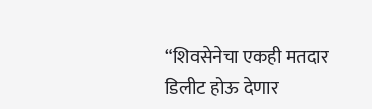“शिवसेनेचा एकही मतदार डिलीट होऊ देणार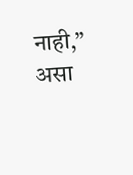नाही,” असा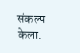संकल्प केला.